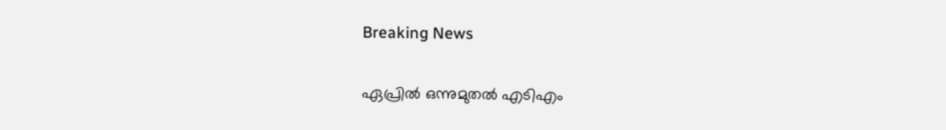Breaking News

ഏപ്രിൽ ഒന്നുമുതൽ എടിഎം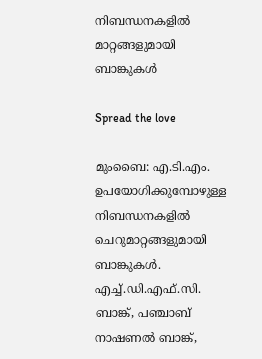നിബന്ധനകളിൽ മാറ്റങ്ങളുമായി ബാങ്കുകൾ

Spread the love

മുംബൈ: എ.ടി.എം. ഉപയോഗിക്കുമ്പോഴുള്ള നിബന്ധനകളിൽ ചെറുമാറ്റങ്ങളുമായി ബാങ്കുകൾ. എച്ച്.ഡി.എഫ്.സി. ബാങ്ക്, പഞ്ചാബ് നാഷണൽ ബാങ്ക്,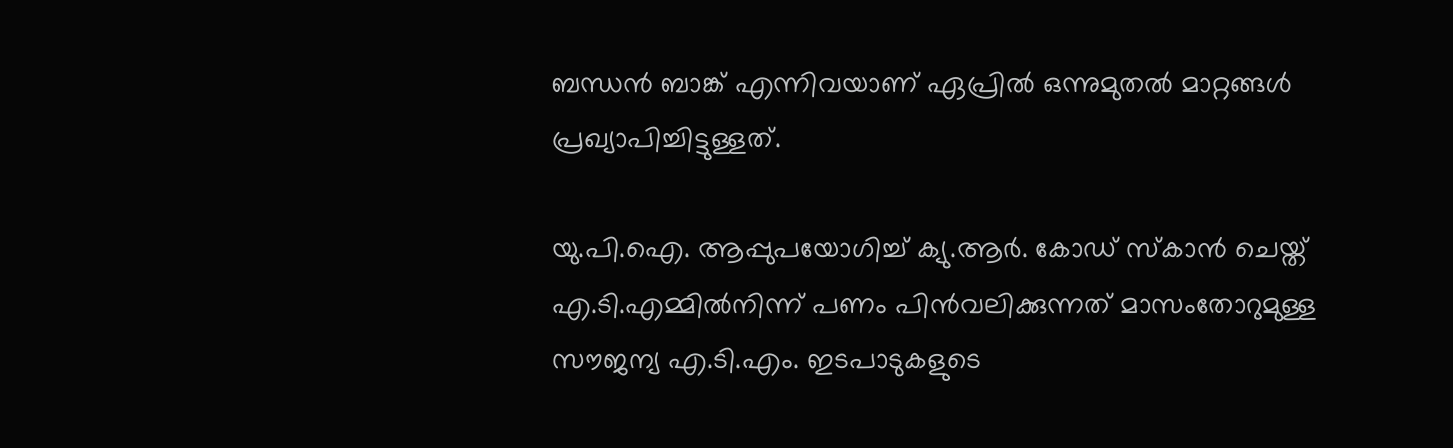ബന്ധൻ ബാങ്ക് എന്നിവയാണ് ഏപ്രിൽ ഒന്നുമുതൽ മാറ്റങ്ങൾ പ്രഖ്യാപിച്ചിട്ടുള്ളത്.

യു.പി.ഐ. ആപ്പുപയോഗിച്ച് ക്യു.ആർ. കോഡ് സ്‌കാൻ ചെയ്ത് എ.ടി.എമ്മിൽനിന്ന് പണം പിൻവലിക്കുന്നത് മാസംതോറുമുള്ള സൗജന്യ എ.ടി.എം. ഇടപാടുകളുടെ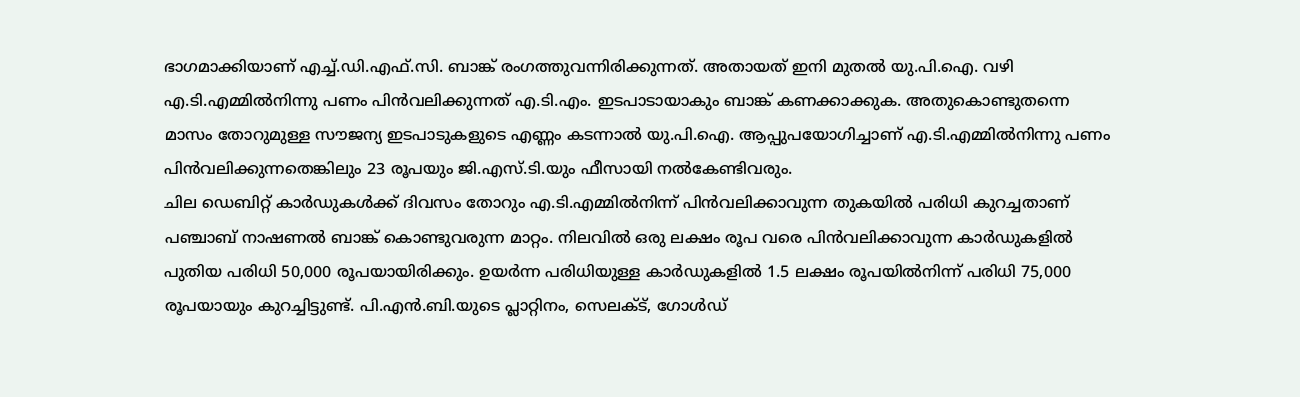ഭാഗമാക്കിയാണ് എച്ച്.ഡി.എഫ്.സി. ബാങ്ക് രംഗത്തുവന്നിരിക്കുന്നത്. അതായത് ഇനി മുതൽ യു.പി.ഐ. വഴി എ.ടി.എമ്മിൽനിന്നു പണം പിൻവലിക്കുന്നത് എ.ടി.എം. ഇടപാടായാകും ബാങ്ക് കണക്കാക്കുക. അതുകൊണ്ടുതന്നെ മാസം തോറുമുള്ള സൗജന്യ ഇടപാടുകളുടെ എണ്ണം കടന്നാൽ യു.പി.ഐ. ആപ്പുപയോഗിച്ചാണ് എ.ടി.എമ്മിൽനിന്നു പണം പിൻവലിക്കുന്നതെങ്കിലും 23 രൂപയും ജി.എസ്.ടി.യും ഫീസായി നൽകേണ്ടിവരും.
ചില ഡെബിറ്റ് കാർഡുകൾക്ക് ദിവസം തോറും എ.ടി.എമ്മിൽനിന്ന് പിൻവലിക്കാവുന്ന തുകയിൽ പരിധി കുറച്ചതാണ് പഞ്ചാബ് നാഷണൽ ബാങ്ക് കൊണ്ടുവരുന്ന മാറ്റം. നിലവിൽ ഒരു ലക്ഷം രൂപ വരെ പിൻവലിക്കാവുന്ന കാർഡുകളിൽ പുതിയ പരിധി 50,000 രൂപയായിരിക്കും. ഉയർന്ന പരിധിയുള്ള കാർഡുകളിൽ 1.5 ലക്ഷം രൂപയിൽനിന്ന് പരിധി 75,000 രൂപയായും കുറച്ചിട്ടുണ്ട്. പി.എൻ.ബി.യുടെ പ്ലാറ്റിനം, സെലക്ട്, ഗോൾഡ്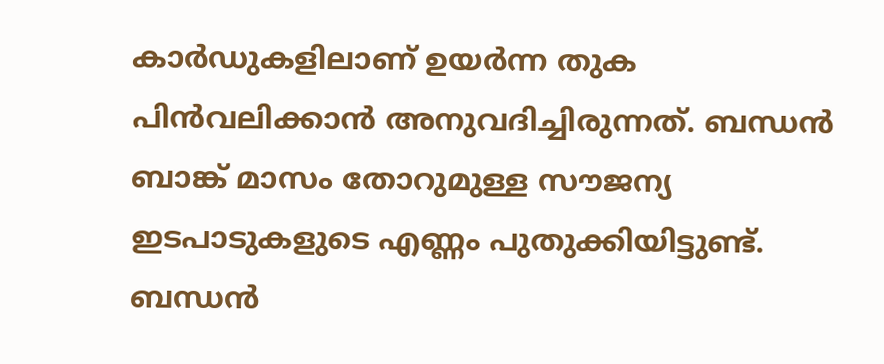കാർഡുകളിലാണ് ഉയർന്ന തുക പിൻവലിക്കാൻ അനുവദിച്ചിരുന്നത്. ബന്ധൻ ബാങ്ക് മാസം തോറുമുള്ള സൗജന്യ ഇടപാടുകളുടെ എണ്ണം പുതുക്കിയിട്ടുണ്ട്. ബന്ധൻ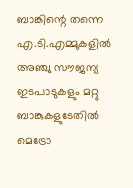ബാങ്കിന്റെ തന്നെ എ.ടി.എമ്മുകളിൽ അഞ്ചു സൗജന്യ ഇടപാടുകളും മറ്റു ബാങ്കുകളുടേതിൽ മെട്രോ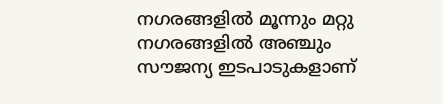നഗരങ്ങളിൽ മൂന്നും മറ്റു നഗരങ്ങളിൽ അഞ്ചും സൗജന്യ ഇടപാടുകളാണ്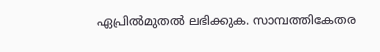ഏപ്രിൽമുതൽ ലഭിക്കുക. സാമ്പത്തികേതര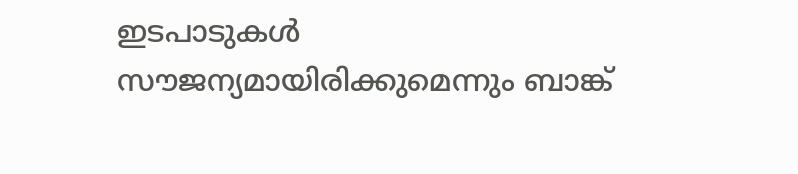ഇടപാടുകൾ സൗജന്യമായിരിക്കുമെന്നും ബാങ്ക്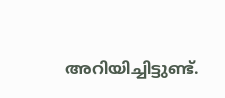അറിയിച്ചിട്ടുണ്ട്.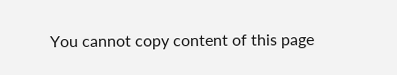You cannot copy content of this page